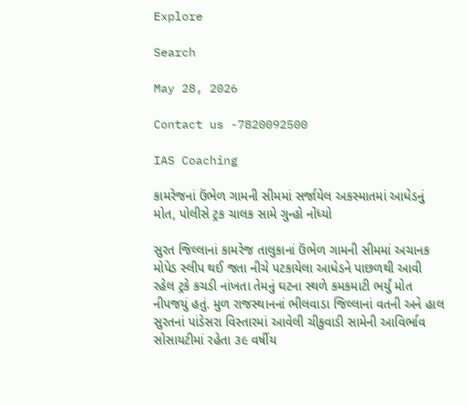Explore

Search

May 28, 2026

Contact us -7820092500

IAS Coaching

કામરેજનાં ઉંભેળ ગામની સીમમાં સર્જાયેલ અકસ્માતમાં આધેડનું મોત, પોલીસે ટ્રક ચાલક સામે ગુન્હો નોંધ્યો

સુરત જિલ્લાનાં કામરેજ તાલુકાનાં ઉંભેળ ગામની સીમમાં અચાનક મોપેડ સ્લીપ થઈ જતા નીચે પટકાયેલા આધેડને પાછળથી આવી રહેલ ટ્રકે કચડી નાંખતા તેમનું ઘટના સ્થળે કમકમાટી ભર્યું મોત નીપજયું હતું. મુળ રાજસ્થાનનાં ભીલવાડા જિલ્લાનાં વતની અને હાલ સુરતનાં પાંડેસરા વિસ્તારમાં આવેલી ચીકુવાડી સામેની આવિર્ભાવ સોસાયટીમાં રહેતા ૩૯ વર્ષીય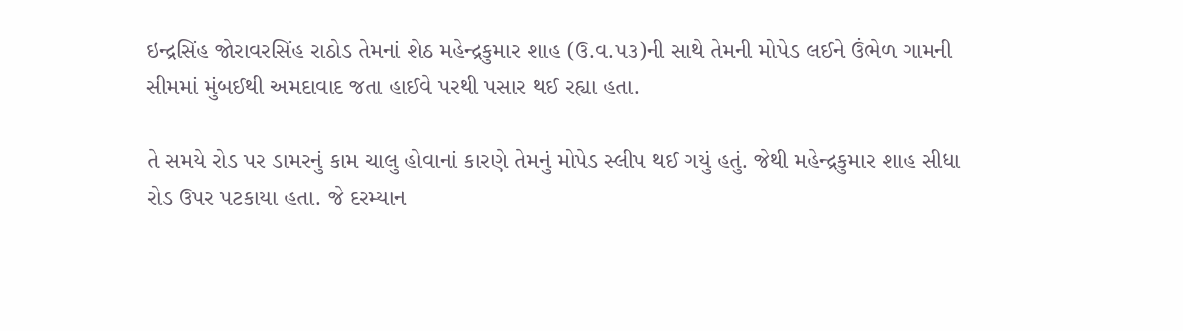ઇન્દ્રસિંહ જોરાવરસિંહ રાઠોડ તેમનાં શેઠ મહેન્દ્રકુમાર શાહ (ઉ.વ.૫૩)ની સાથે તેમની મોપેડ લઈને ઉંભેળ ગામની સીમમાં મુંબઈથી અમદાવાદ જતા હાઈવે પરથી પસાર થઈ રહ્યા હતા.

તે સમયે રોડ પર ડામરનું કામ ચાલુ હોવાનાં કારણે તેમનું મોપેડ સ્લીપ થઈ ગયું હતું. જેથી મહેન્દ્રકુમાર શાહ સીધા રોડ ઉપર પટકાયા હતા. જે દરમ્યાન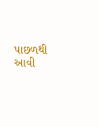પાછળથી આવી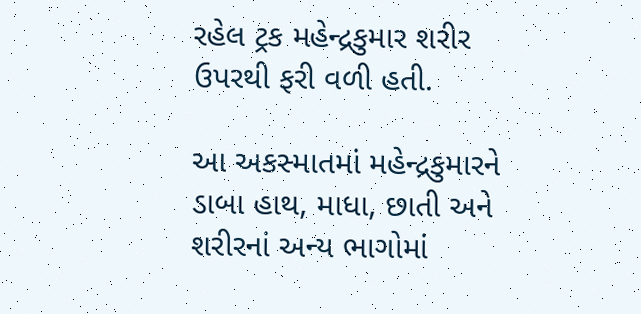રહેલ ટ્રક મહેન્દ્રકુમાર શરીર ઉપરથી ફરી વળી હતી.

આ અકસ્માતમાં મહેન્દ્રકુમારને ડાબા હાથ, માધા, છાતી અને શરીરનાં અન્ય ભાગોમાં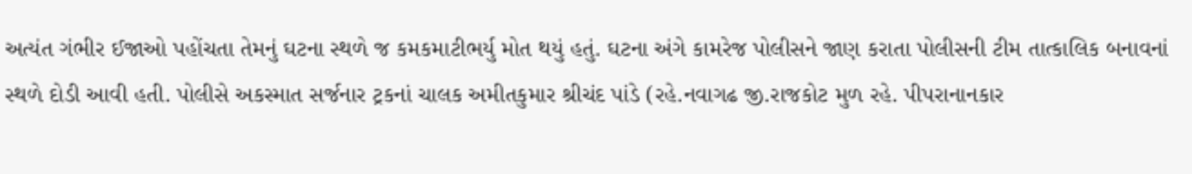અત્યંત ગંભીર ઈજાઓ પહોંચતા તેમનું ઘટના સ્થળે જ કમકમાટીભર્યુ મોત થયું હતું. ઘટના અંગે કામરેજ પોલીસને જાણ કરાતા પોલીસની ટીમ તાત્કાલિક બનાવનાં સ્થળે દોડી આવી હતી. પોલીસે અકસ્માત સર્જનાર ટ્રકનાં ચાલક અમીતકુમાર શ્રીચંદ પાંડે (રહે.નવાગઢ જી.રાજકોટ મુળ રહે. પીપરાનાનકાર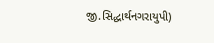જી.સિદ્ધાર્થનગરાયુપી)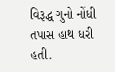વિરૂદ્ધ ગુનો નોંધી તપાસ હાથ ધરી હતી.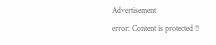Advertisement
error: Content is protected !!